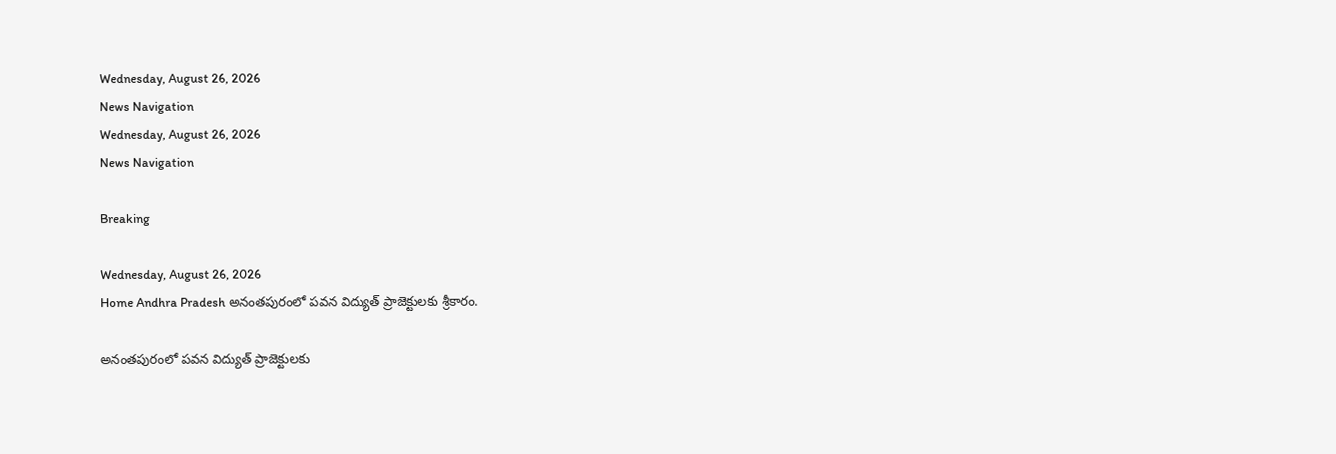Wednesday, August 26, 2026
News Navigation
Wednesday, August 26, 2026
News Navigation

Breaking

Wednesday, August 26, 2026
Home Andhra Pradesh అనంతపురంలో పవన విద్యుత్‌ ప్రాజెక్టులకు శ్రీకారం.

అనంతపురంలో పవన విద్యుత్‌ ప్రాజెక్టులకు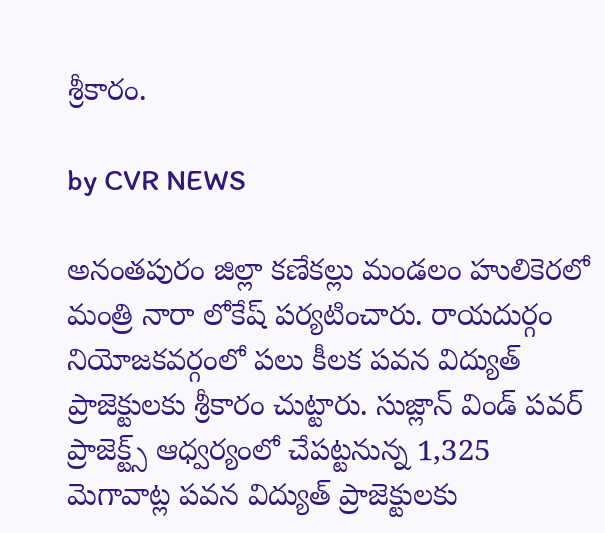శ్రీకారం.

by CVR NEWS

అనంతపురం జిల్లా కణేకల్లు మండలం హులికెరలో మంత్రి నారా లోకేష్‌ పర్యటించారు. రాయదుర్గం నియోజకవర్గంలో పలు కీలక పవన విద్యుత్‌ ప్రాజెక్టులకు శ్రీకారం చుట్టారు. సుజ్లాన్‌ విండ్‌ పవర్‌ ప్రాజెక్ట్స్‌ ఆధ్వర్యంలో చేపట్టనున్న 1,325 మెగావాట్ల పవన విద్యుత్‌ ప్రాజెక్టులకు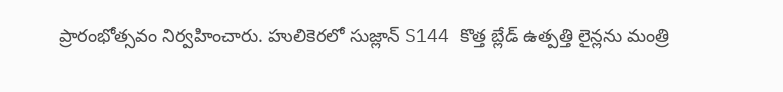ప్రారంభోత్సవం నిర్వహించారు. హులికెరలో సుజ్లాన్‌ S144 కొత్త బ్లేడ్‌ ఉత్పత్తి లైన్లను మంత్రి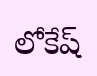లోకేష్‌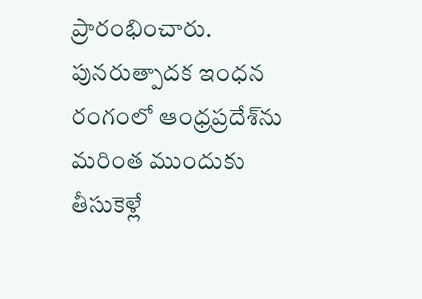ప్రారంభించారు. పునరుత్పాదక ఇంధన రంగంలో ఆంధ్రప్రదేశ్‌ను మరింత ముందుకు తీసుకెళ్లే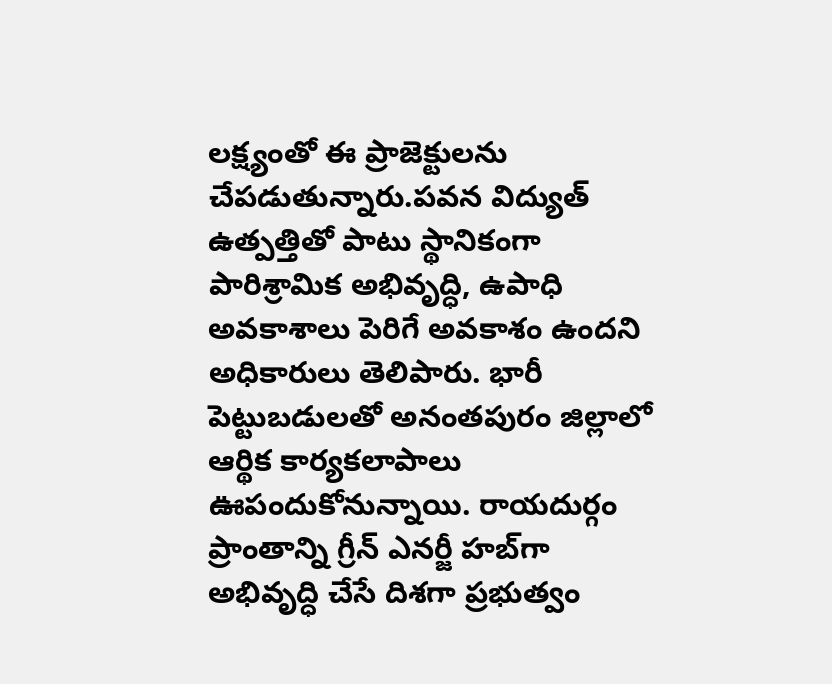లక్ష్యంతో ఈ ప్రాజెక్టులను చేపడుతున్నారు.పవన విద్యుత్‌ ఉత్పత్తితో పాటు స్థానికంగా పారిశ్రామిక అభివృద్ధి, ఉపాధి అవకాశాలు పెరిగే అవకాశం ఉందని అధికారులు తెలిపారు. భారీ పెట్టుబడులతో అనంతపురం జిల్లాలో ఆర్థిక కార్యకలాపాలు ఊపందుకోనున్నాయి. రాయదుర్గం ప్రాంతాన్ని గ్రీన్‌ ఎనర్జీ హబ్‌గా అభివృద్ధి చేసే దిశగా ప్రభుత్వం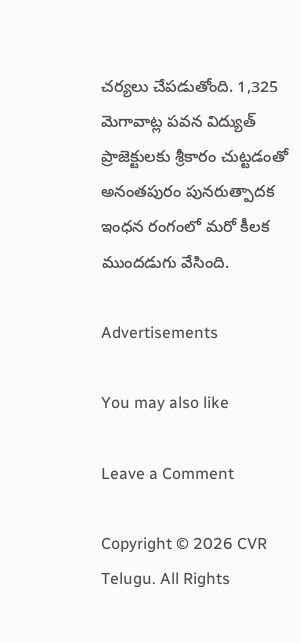చర్యలు చేపడుతోంది. 1,325 మెగావాట్ల పవన విద్యుత్‌ ప్రాజెక్టులకు శ్రీకారం చుట్టడంతో అనంతపురం పునరుత్పాదక ఇంధన రంగంలో మరో కీలక ముందడుగు వేసింది.

Advertisements

You may also like

Leave a Comment

Copyright © 2026 CVR Telugu. All Rights